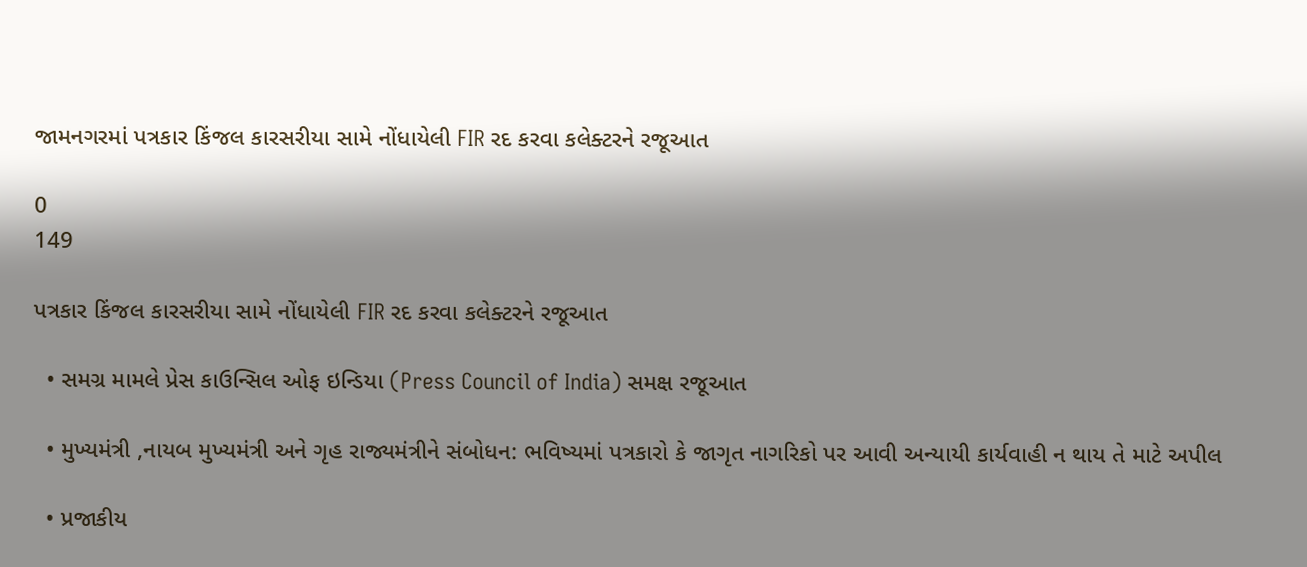જામનગરમાં પત્રકાર કિંજલ કારસરીયા સામે નોંધાયેલી FIR રદ કરવા કલેક્ટરને રજૂઆત

0
149

પત્રકાર કિંજલ કારસરીયા સામે નોંધાયેલી FIR રદ કરવા કલેક્ટરને રજૂઆત

  • સમગ્ર મામલે પ્રેસ કાઉન્સિલ ઓફ ઇન્ડિયા (Press Council of India) સમક્ષ રજૂઆત

  • મુખ્યમંત્રી ,નાયબ મુખ્યમંત્રી અને ગૃહ રાજ્યમંત્રીને સંબોધન: ભવિષ્યમાં પત્રકારો કે જાગૃત નાગરિકો પર આવી અન્યાયી કાર્યવાહી ન થાય તે માટે અપીલ

  • પ્રજાકીય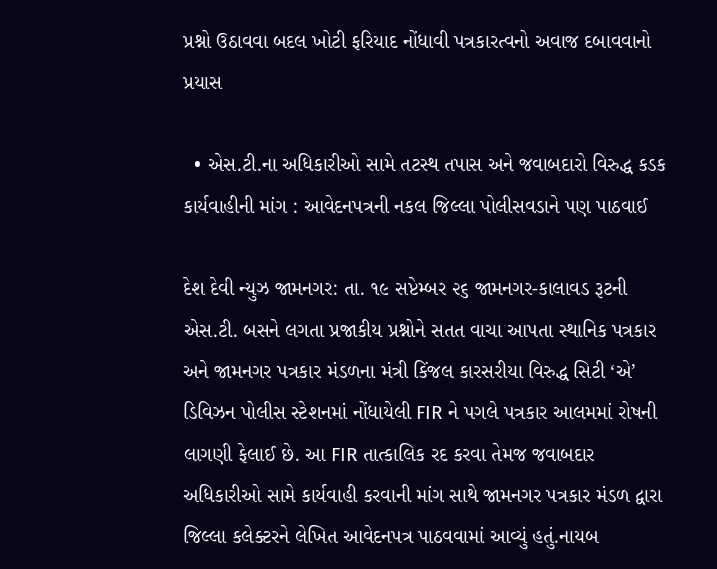પ્રશ્નો ઉઠાવવા બદલ ખોટી ફરિયાદ નોંધાવી પત્રકારત્વનો અવાજ દબાવવાનો પ્રયાસ

  • એસ.ટી.ના અધિકારીઓ સામે તટસ્થ તપાસ અને જવાબદારો વિરુદ્ધ કડક કાર્યવાહીની માંગ : આવેદનપત્રની નકલ જિલ્લા પોલીસવડાને પણ પાઠવાઈ

દેશ દેવી ન્યુઝ જામનગર: તા. ૧૯ સપ્ટેમ્બર ૨૬ જામનગર-કાલાવડ રૂટની એસ.ટી. બસને લગતા પ્રજાકીય પ્રશ્નોને સતત વાચા આપતા સ્થાનિક પત્રકાર અને જામનગર પત્રકાર મંડળના મંત્રી કિંજલ કારસરીયા વિરુદ્ધ સિટી ‘એ’ ડિવિઝન પોલીસ સ્ટેશનમાં નોંધાયેલી FIR ને પગલે પત્રકાર આલમમાં રોષની લાગણી ફેલાઈ છે. આ FIR તાત્કાલિક રદ કરવા તેમજ જવાબદાર અધિકારીઓ સામે કાર્યવાહી કરવાની માંગ સાથે જામનગર પત્રકાર મંડળ દ્વારા જિલ્લા કલેક્ટરને લેખિત આવેદનપત્ર પાઠવવામાં આવ્યું હતું.નાયબ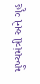મુખ્યમંત્રી અને ગૃહ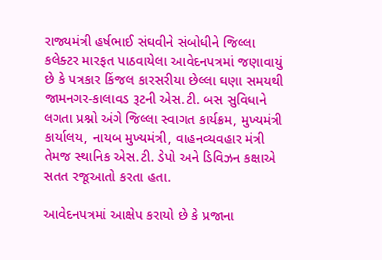રાજ્યમંત્રી હર્ષભાઈ સંઘવીને સંબોધીને જિલ્લા કલેક્ટર મારફત પાઠવાયેલા આવેદનપત્રમાં જણાવાયું છે કે પત્રકાર કિંજલ કારસરીયા છેલ્લા ઘણા સમયથી જામનગર-કાલાવડ રૂટની એસ.ટી. બસ સુવિધાને લગતા પ્રશ્નો અંગે જિલ્લા સ્વાગત કાર્યક્રમ, મુખ્યમંત્રી કાર્યાલય, નાયબ મુખ્યમંત્રી, વાહનવ્યવહાર મંત્રી તેમજ સ્થાનિક એસ.ટી. ડેપો અને ડિવિઝન કક્ષાએ સતત રજૂઆતો કરતા હતા.

આવેદનપત્રમાં આક્ષેપ કરાયો છે કે પ્રજાના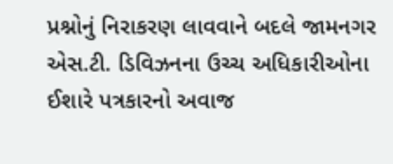પ્રશ્નોનું નિરાકરણ લાવવાને બદલે જામનગર એસ.ટી. ડિવિઝનના ઉચ્ચ અધિકારીઓના ઈશારે પત્રકારનો અવાજ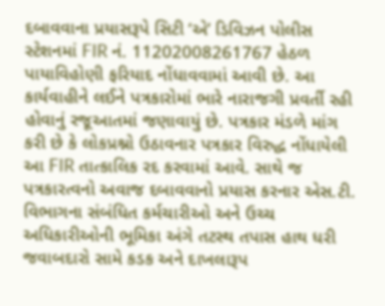દબાવવાના પ્રયાસરૂપે સિટી ‘એ’ ડિવિઝન પોલીસ સ્ટેશનમાં FIR નં. 11202008261767 હેઠળ પાયાવિહોણી ફરિયાદ નોંધાવવામાં આવી છે. આ કાર્યવાહીને લઈને પત્રકારોમાં ભારે નારાજગી પ્રવર્તી રહી હોવાનું રજૂઆતમાં જણાવાયું છે. પત્રકાર મંડળે માંગ કરી છે કે લોકપ્રશ્નો ઉઠાવનાર પત્રકાર વિરુદ્ધ નોંધાયેલી આ FIR તાત્કાલિક રદ કરવામાં આવે. સાથે જ પત્રકારત્વનો અવાજ દબાવવાનો પ્રયાસ કરનાર એસ.ટી. વિભાગના સંબંધિત કર્મચારીઓ અને ઉચ્ચ અધિકારીઓની ભૂમિકા અંગે તટસ્થ તપાસ હાથ ધરી જવાબદારો સામે કડક અને દાખલારૂપ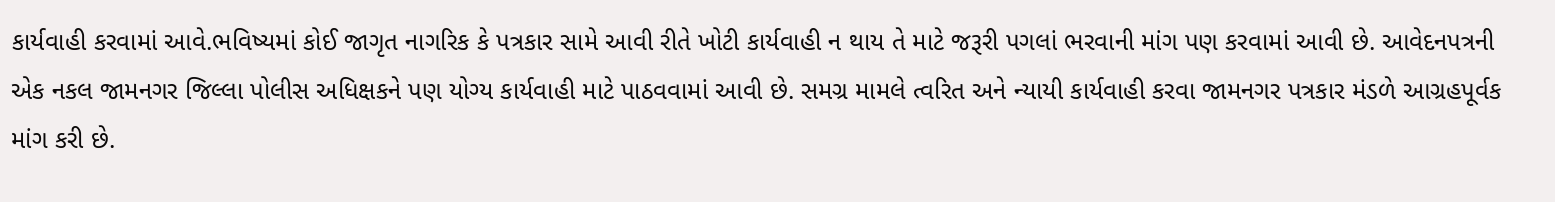કાર્યવાહી કરવામાં આવે.ભવિષ્યમાં કોઈ જાગૃત નાગરિક કે પત્રકાર સામે આવી રીતે ખોટી કાર્યવાહી ન થાય તે માટે જરૂરી પગલાં ભરવાની માંગ પણ કરવામાં આવી છે. આવેદનપત્રની એક નકલ જામનગર જિલ્લા પોલીસ અધિક્ષકને પણ યોગ્ય કાર્યવાહી માટે પાઠવવામાં આવી છે. સમગ્ર મામલે ત્વરિત અને ન્યાયી કાર્યવાહી કરવા જામનગર પત્રકાર મંડળે આગ્રહપૂર્વક માંગ કરી છે.